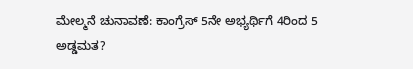ಮೇಲ್ಮನೆ ಚುನಾವಣೆ: ಕಾಂಗ್ರೆಸ್ 5ನೇ ಅಭ್ಯರ್ಥಿಗೆ 4ರಿಂದ 5 ಅಡ್ಡಮತ?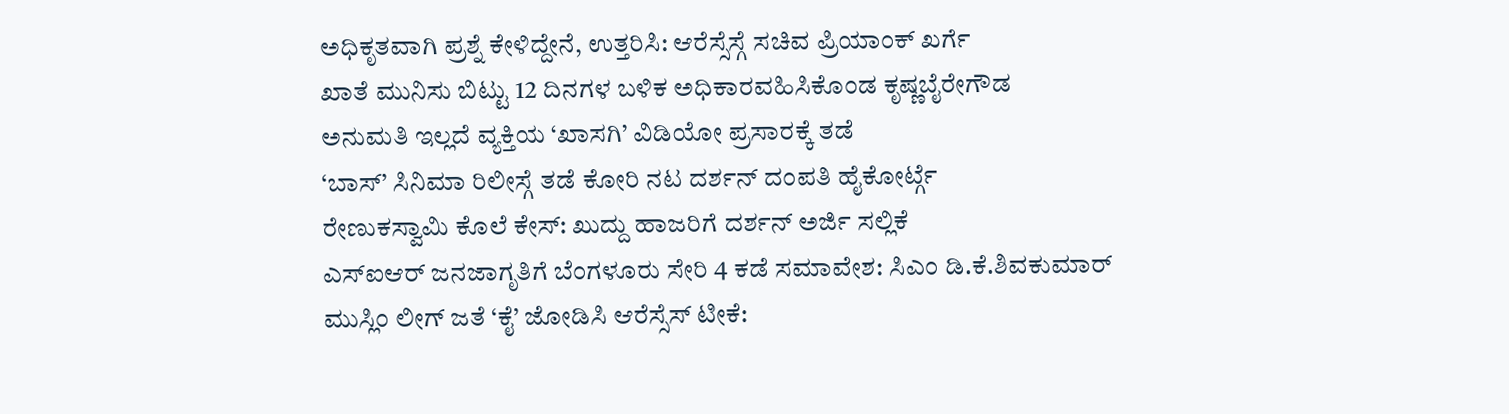ಅಧಿಕೃತವಾಗಿ ಪ್ರಶ್ನೆ ಕೇಳಿದ್ದೇನೆ, ಉತ್ತರಿಸಿ: ಆರೆಸ್ಸೆಸ್ಗೆ ಸಚಿವ ಪ್ರಿಯಾಂಕ್ ಖರ್ಗೆ
ಖಾತೆ ಮುನಿಸು ಬಿಟ್ಟು 12 ದಿನಗಳ ಬಳಿಕ ಅಧಿಕಾರವಹಿಸಿಕೊಂಡ ಕೃಷ್ಣಬೈರೇಗೌಡ
ಅನುಮತಿ ಇಲ್ಲದೆ ವ್ಯಕ್ತಿಯ ‘ಖಾಸಗಿ’ ವಿಡಿಯೋ ಪ್ರಸಾರಕ್ಕೆ ತಡೆ
‘ಬಾಸ್’ ಸಿನಿಮಾ ರಿಲೀಸ್ಗೆ ತಡೆ ಕೋರಿ ನಟ ದರ್ಶನ್ ದಂಪತಿ ಹೈಕೋರ್ಟ್ಗೆ
ರೇಣುಕಸ್ವಾಮಿ ಕೊಲೆ ಕೇಸ್: ಖುದ್ದು ಹಾಜರಿಗೆ ದರ್ಶನ್ ಅರ್ಜಿ ಸಲ್ಲಿಕೆ
ಎಸ್ಐಆರ್ ಜನಜಾಗೃತಿಗೆ ಬೆಂಗಳೂರು ಸೇರಿ 4 ಕಡೆ ಸಮಾವೇಶ: ಸಿಎಂ ಡಿ.ಕೆ.ಶಿವಕುಮಾರ್
ಮುಸ್ಲಿಂ ಲೀಗ್ ಜತೆ ‘ಕೈ’ ಜೋಡಿಸಿ ಆರೆಸ್ಸೆಸ್ ಟೀಕೆ: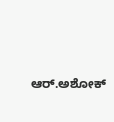ಆರ್.ಅಶೋಕ್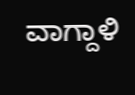ವಾಗ್ದಾಳಿ